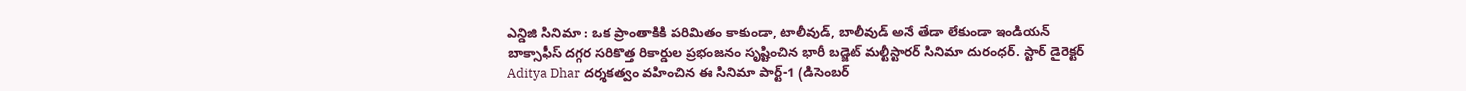ఎన్డిజి సినిమా : ఒక ప్రాంతాకికి పరిమితం కాకుండా, టాలీవుడ్, బాలీవుడ్ అనే తేడా లేకుండా ఇండియన్ బాక్సాఫీస్ దగ్గర సరికొత్త రికార్డుల ప్రభంజనం సృష్టించిన భారీ బడ్జెట్ మల్టీస్టారర్ సినిమా దురంధర్. స్టార్ డైరెక్టర్ Aditya Dhar దర్శకత్వం వహించిన ఈ సినిమా పార్ట్-1 (డిసెంబర్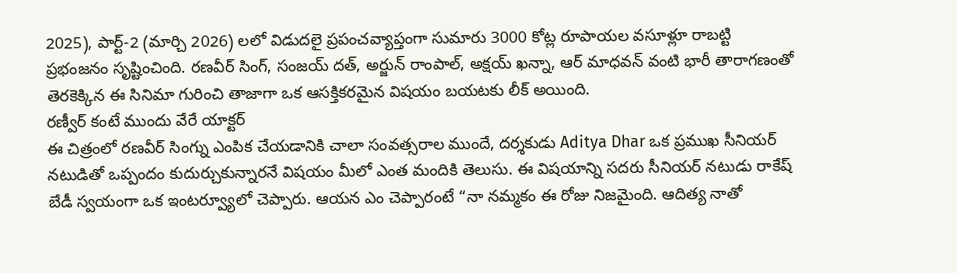2025), పార్ట్-2 (మార్చి 2026) లలో విడుదలై ప్రపంచవ్యాప్తంగా సుమారు 3000 కోట్ల రూపాయల వసూళ్లూ రాబట్టి ప్రభంజనం సృష్టించింది. రణవీర్ సింగ్, సంజయ్ దత్, అర్జున్ రాంపాల్, అక్షయ్ ఖన్నా, ఆర్ మాధవన్ వంటి భారీ తారాగణంతో తెరకెక్కిన ఈ సినిమా గురించి తాజాగా ఒక ఆసక్తికరమైన విషయం బయటకు లీక్ అయింది.
రణ్వీర్ కంటే ముందు వేరే యాక్టర్
ఈ చిత్రంలో రణవీర్ సింగ్ను ఎంపిక చేయడానికి చాలా సంవత్సరాల ముందే, దర్శకుడు Aditya Dhar ఒక ప్రముఖ సీనియర్ నటుడితో ఒప్పందం కుదుర్చుకున్నారనే విషయం మీలో ఎంత మందికి తెలుసు. ఈ విషయాన్ని సదరు సీనియర్ నటుడు రాకేష్ బేడీ స్వయంగా ఒక ఇంటర్వ్యూలో చెప్పారు. ఆయన ఎం చెప్పారంటే “నా నమ్మకం ఈ రోజు నిజమైంది. ఆదిత్య నాతో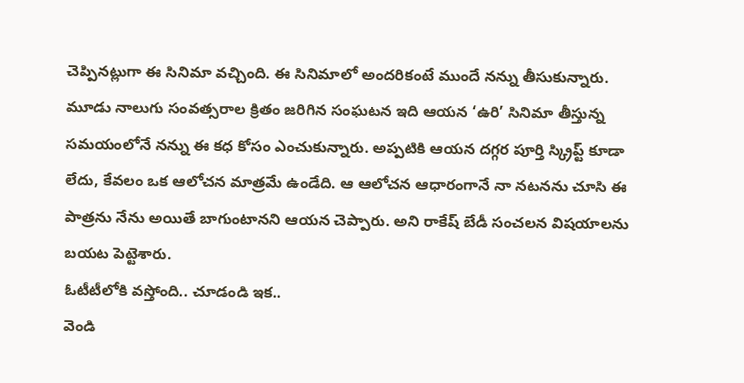చెప్పినట్లుగా ఈ సినిమా వచ్చింది. ఈ సినిమాలో అందరికంటే ముందే నన్ను తీసుకున్నారు. మూడు నాలుగు సంవత్సరాల క్రితం జరిగిన సంఘటన ఇది ఆయన ‘ఉరి’ సినిమా తీస్తున్న సమయంలోనే నన్ను ఈ కధ కోసం ఎంచుకున్నారు. అప్పటికి ఆయన దగ్గర పూర్తి స్క్రిప్ట్ కూడా లేదు, కేవలం ఒక ఆలోచన మాత్రమే ఉండేది. ఆ ఆలోచన ఆధారంగానే నా నటనను చూసి ఈ పాత్రను నేను అయితే బాగుంటానని ఆయన చెప్పారు. అని రాకేష్ బేడీ సంచలన విషయాలను బయట పెట్టెశారు.
ఓటీటీలోకి వస్తోంది.. చూడండి ఇక..
వెండి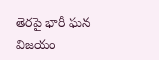తెరపై భారీ ఘన విజయం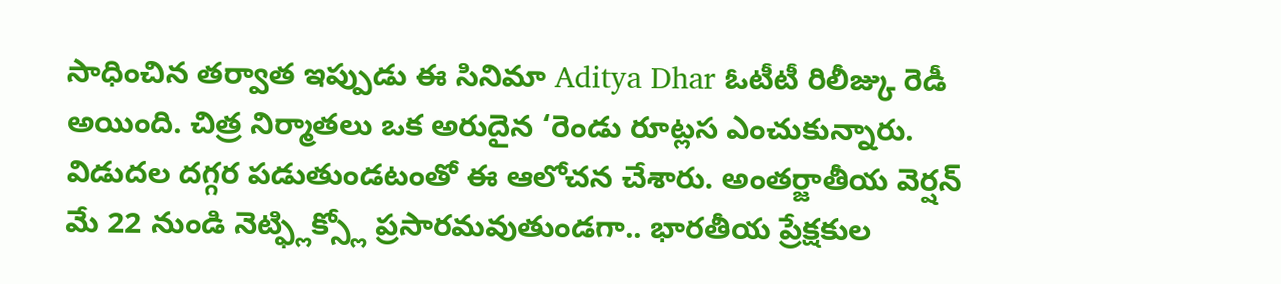సాధించిన తర్వాత ఇప్పుడు ఈ సినిమా Aditya Dhar ఓటీటీ రిలీజ్కు రెడీ అయింది. చిత్ర నిర్మాతలు ఒక అరుదైన ‘రెండు రూట్లస ఎంచుకున్నారు. విడుదల దగ్గర పడుతుండటంతో ఈ ఆలోచన చేశారు. అంతర్జాతీయ వెర్షన్ మే 22 నుండి నెట్ఫ్లిక్స్లో ప్రసారమవుతుండగా.. భారతీయ ప్రేక్షకుల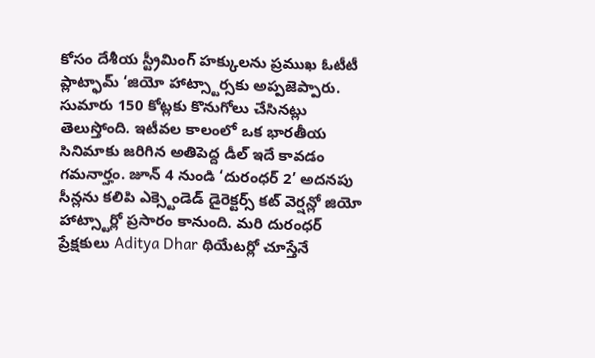కోసం దేశీయ స్ట్రీమింగ్ హక్కులను ప్రముఖ ఓటీటీ ప్లాట్ఫామ్ ‘జియో హాట్స్టార్సకు అప్పజెప్పారు. సుమారు 150 కోట్లకు కొనుగోలు చేసినట్లు తెలుస్తోంది. ఇటీవల కాలంలో ఒక భారతీయ సినిమాకు జరిగిన అతిపెద్ద డీల్ ఇదే కావడం గమనార్హం. జూన్ 4 నుండి ‘దురంధర్ 2’ అదనపు సీన్లను కలిపి ఎక్స్టెండెడ్ డైరెక్టర్స్ కట్ వెర్షన్లో జియో హాట్స్టార్లో ప్రసారం కానుంది. మరి దురంధర్ ప్రేక్షకులు Aditya Dhar థియేటర్లో చూస్తేనే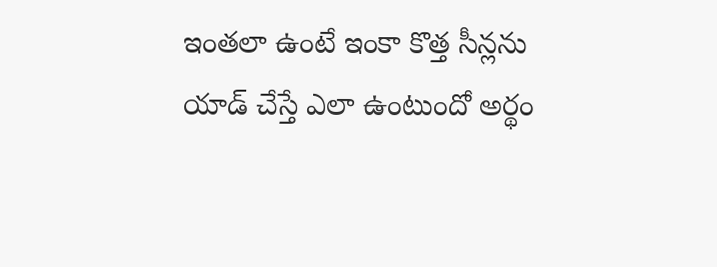ఇంతలా ఉంటే ఇంకా కొత్త సీన్లను యాడ్ చేస్తే ఎలా ఉంటుందో అర్థం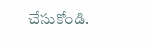చేసుకోండి.